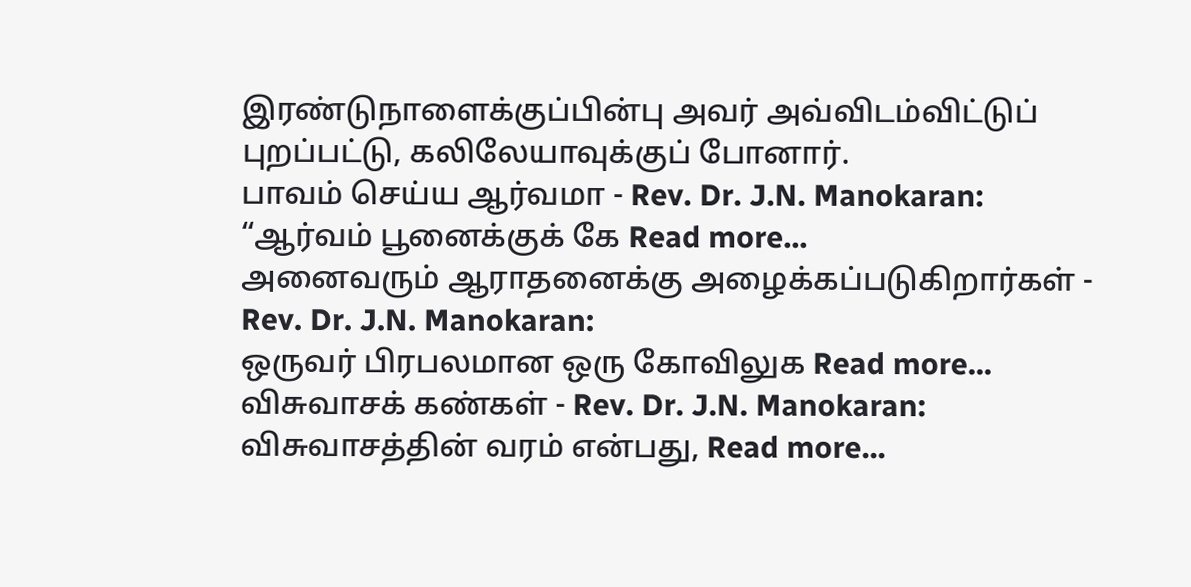இரண்டுநாளைக்குப்பின்பு அவர் அவ்விடம்விட்டுப் புறப்பட்டு, கலிலேயாவுக்குப் போனார்.
பாவம் செய்ய ஆர்வமா - Rev. Dr. J.N. Manokaran:
“ஆர்வம் பூனைக்குக் கே Read more...
அனைவரும் ஆராதனைக்கு அழைக்கப்படுகிறார்கள் - Rev. Dr. J.N. Manokaran:
ஒருவர் பிரபலமான ஒரு கோவிலுக Read more...
விசுவாசக் கண்கள் - Rev. Dr. J.N. Manokaran:
விசுவாசத்தின் வரம் என்பது, Read more...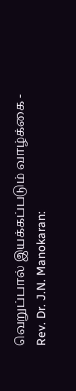வெறுப்பால் இயக்கப்படும் வாழ்க்கை - Rev. Dr. J.N. Manokaran: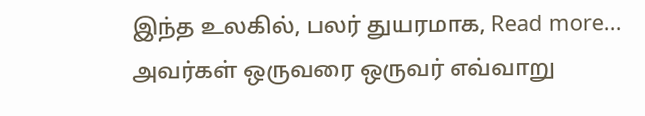இந்த உலகில், பலர் துயரமாக, Read more...
அவர்கள் ஒருவரை ஒருவர் எவ்வாறு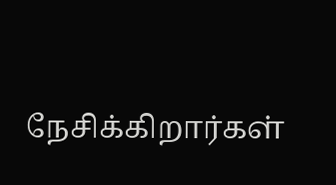நேசிக்கிறார்கள்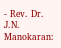- Rev. Dr. J.N. Manokaran: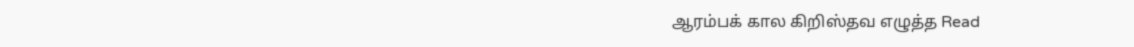ஆரம்பக் கால கிறிஸ்தவ எழுத்த Read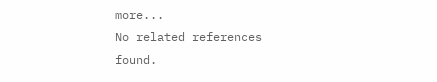more...
No related references found.